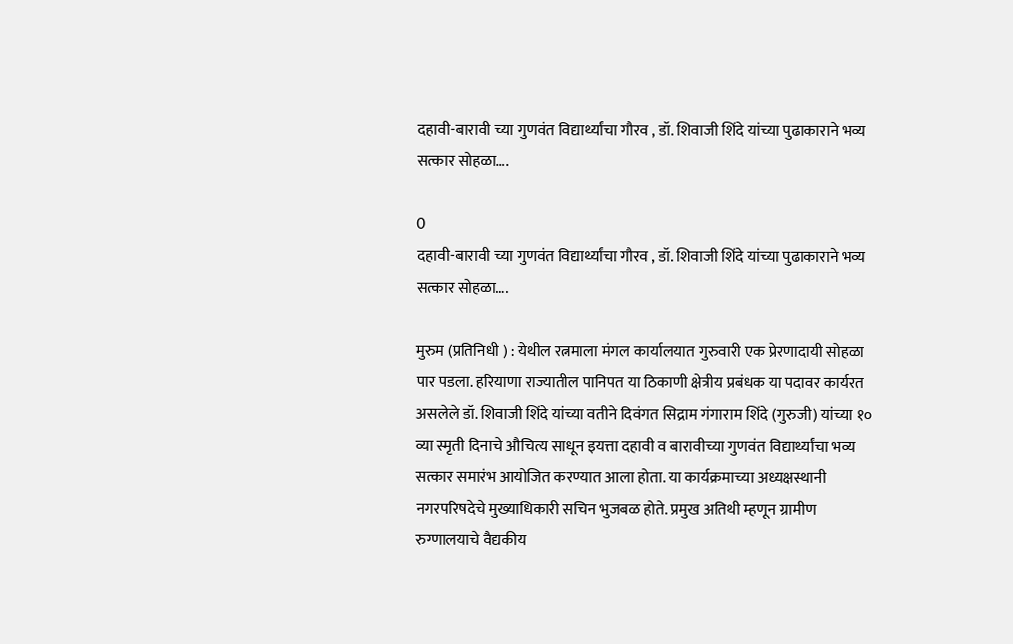दहावी-बारावी च्या गुणवंत विद्यार्थ्यांचा गौरव , डॉ. शिवाजी शिंदे यांच्या पुढाकाराने भव्य सत्कार सोहळा….

0
दहावी-बारावी च्या गुणवंत विद्यार्थ्यांचा गौरव , डॉ. शिवाजी शिंदे यांच्या पुढाकाराने भव्य सत्कार सोहळा….

मुरुम (प्रतिनिधी ) : येथील रत्नमाला मंगल कार्यालयात गुरुवारी एक प्रेरणादायी सोहळा पार पडला. हरियाणा राज्यातील पानिपत या ठिकाणी क्षेत्रीय प्रबंधक या पदावर कार्यरत असलेले डॉ. शिवाजी शिंदे यांच्या वतीने दिवंगत सिद्राम गंगाराम शिंदे (गुरुजी) यांच्या १० व्या स्मृती दिनाचे औचित्य साधून इयत्ता दहावी व बारावीच्या गुणवंत विद्यार्थ्यांचा भव्य सत्कार समारंभ आयोजित करण्यात आला होता. या कार्यक्रमाच्या अध्यक्षस्थानी नगरपरिषदेचे मुख्याधिकारी सचिन भुजबळ होते. प्रमुख अतिथी म्हणून ग्रामीण रुग्णालयाचे वैद्यकीय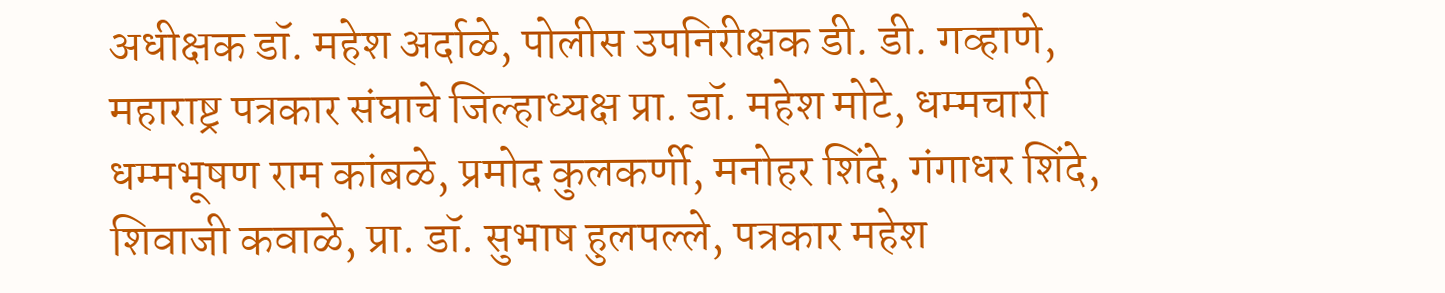अधीक्षक डॉ. महेश अर्दाळे, पोलीस उपनिरीक्षक डी. डी. गव्हाणे, महाराष्ट्र पत्रकार संघाचे जिल्हाध्यक्ष प्रा. डॉ. महेश मोटे, धम्मचारी धम्मभूषण राम कांबळे, प्रमोद कुलकर्णी, मनोहर शिंदे, गंगाधर शिंदे, शिवाजी कवाळे, प्रा. डॉ. सुभाष हुलपल्ले, पत्रकार महेश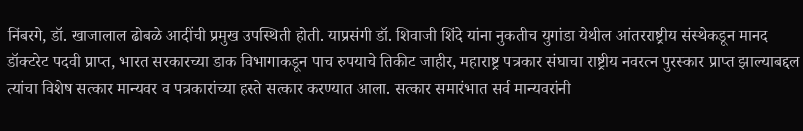निंबरगे, डॉ. खाजालाल ढोबळे आदींची प्रमुख उपस्थिती होती. याप्रसंगी डॉ. शिवाजी शिंदे यांना नुकतीच युगांडा येथील आंतरराष्ट्रीय संस्थेकडून मानद डॉक्टरेट पदवी प्राप्त, भारत सरकारच्या डाक विभागाकडून पाच रुपयाचे तिकीट जाहीर, महाराष्ट्र पत्रकार संघाचा राष्ट्रीय नवरत्न पुरस्कार प्राप्त झाल्याबद्दल त्यांचा विशेष सत्कार मान्यवर व पत्रकारांच्या हस्ते सत्कार करण्यात आला. सत्कार समारंभात सर्व मान्यवरांनी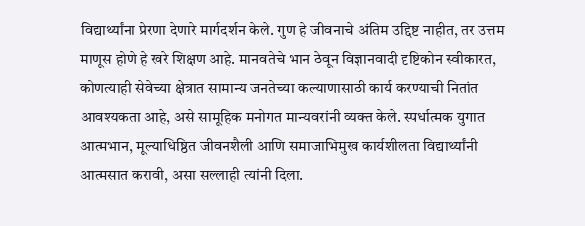विद्यार्थ्यांना प्रेरणा देणारे मार्गदर्शन केले. गुण हे जीवनाचे अंतिम उद्दिष्ट नाहीत, तर उत्तम माणूस होणे हे खरे शिक्षण आहे. मानवतेचे भान ठेवून विज्ञानवादी दृष्टिकोन स्वीकारत, कोणत्याही सेवेच्या क्षेत्रात सामान्य जनतेच्या कल्याणासाठी कार्य करण्याची नितांत आवश्यकता आहे, असे सामूहिक मनोगत मान्यवरांनी व्यक्त केले. स्पर्धात्मक युगात आत्मभान, मूल्याधिष्ठित जीवनशैली आणि समाजाभिमुख कार्यशीलता विद्यार्थ्यांनी आत्मसात करावी, असा सल्लाही त्यांनी दिला.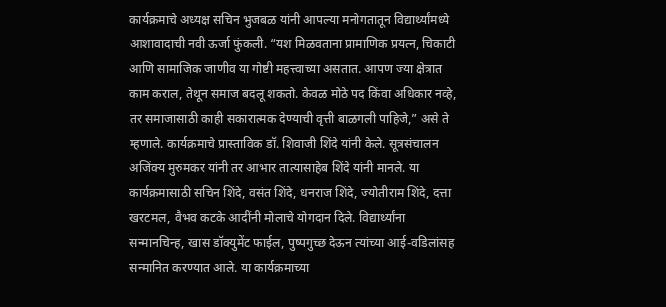कार्यक्रमाचे अध्यक्ष सचिन भुजबळ यांनी आपल्या मनोगतातून विद्यार्थ्यांमध्ये आशावादाची नवी ऊर्जा फुंकली. “यश मिळवताना प्रामाणिक प्रयत्न, चिकाटी आणि सामाजिक जाणीव या गोष्टी महत्त्वाच्या असतात. आपण ज्या क्षेत्रात काम कराल, तेथून समाज बदलू शकतो. केवळ मोठे पद किंवा अधिकार नव्हे, तर समाजासाठी काही सकारात्मक देण्याची वृत्ती बाळगली पाहिजे,” असे ते म्हणाले. कार्यक्रमाचे प्रास्ताविक डॉ. शिवाजी शिंदे यांनी केले. सूत्रसंचालन अजिंक्य मुरुमकर यांनी तर आभार तात्यासाहेब शिंदे यांनी मानले. या कार्यक्रमासाठी सचिन शिंदे, वसंत शिंदे, धनराज शिंदे, ज्योतीराम शिंदे, दत्ता खरटमल, वैभव कटके आदींनी मोलाचे योगदान दिले. विद्यार्थ्यांना सन्मानचिन्ह, खास डॉक्युमेंट फाईल, पुष्पगुच्छ देऊन त्यांच्या आई-वडिलांसह सन्मानित करण्यात आले. या कार्यक्रमाच्या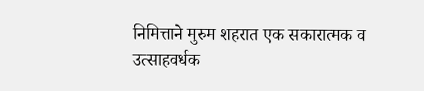निमित्ताने मुरुम शहरात एक सकारात्मक व उत्साहवर्धक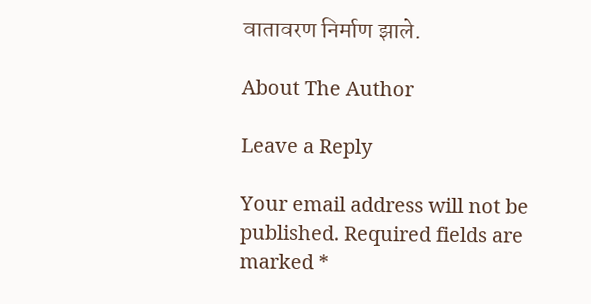वातावरण निर्माण झाले.

About The Author

Leave a Reply

Your email address will not be published. Required fields are marked *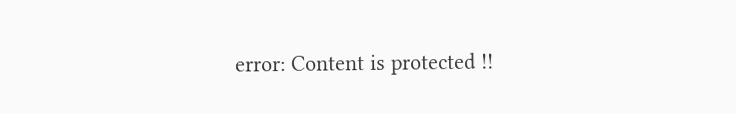error: Content is protected !!